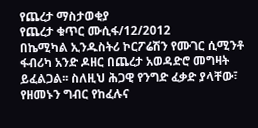የጨረታ ማስታወቂያ
የጨረታ ቁጥር ሙሲፋ/12/2012
በኬሚካል ኢንዱስትሪ ኮርፖሬሽን የሙገር ሲሚንቶ ፋብሪካ አንድ ዶዘር በጨረታ አወዳድሮ መግዛት ይፈልጋል፡፡ ስለዚህ ሕጋዊ የንግድ ፈቃድ ያላቸው፣ የዘመኑን ግብር የከፈሉና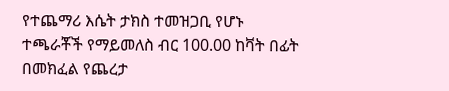የተጨማሪ እሴት ታክስ ተመዝጋቢ የሆኑ ተጫራቾች የማይመለስ ብር 100.00 ከቫት በፊት በመክፈል የጨረታ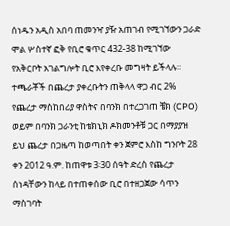ሰነዱን አዲስ አበባ ጠመንዣ ያዥ አጠገብ የሚገኘውን ጋራድ ሞል ሦስተኛ ፎቅ የቢሮ ቁጥር 432-38 ከሚገኘው የአቅርቦት አገልግሎት ቢሮ እየቀረቡ መግዛት ይችላሉ።
ተጫራቾች በጨረታ ያቀረቡትን ጠቅላላ ዋጋ ብር 2% የጨረታ ማስከበሪያ ዋስትና በባንክ በተረጋገጠ ቼክ (CPO) ወይም በባንክ ጋራንቲ ከቴክኒክ ዶክመንቶቹ ጋር በማያያዝ ይህ ጨረታ በጋዜጣ ከወጣበት ቀን ጀምሮ እስከ ግንቦት 28 ቀን 2012 ዓ.ም. ከጠዋቱ 3፡30 ሰዓት ድረስ የጨረታ ሰነዳቸውን ከላይ በተጠቀሰው ቢሮ በተዘጋጀው ሳጥን ማስገባት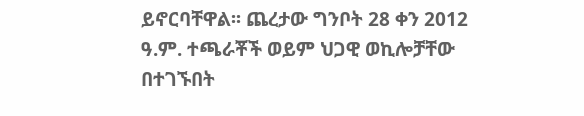ይኖርባቸዋል፡፡ ጨረታው ግንቦት 28 ቀን 2012 ዓ.ም. ተጫራቾች ወይም ህጋዊ ወኪሎቻቸው በተገኙበት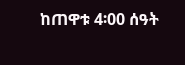ከጠዋቱ 4፡00 ሰዓት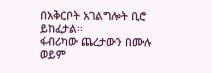በአቅርቦት አገልግሎት ቢሮ ይከፈታል፡፡
ፋብሪካው ጨረታውን በሙሉ ወይም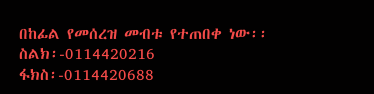በከፊል የመሰረዝ መብቱ የተጠበቀ ነው፡፡
ስልክ፡-0114420216
ፋክስ፡-0114420688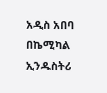አዲስ አበባ
በኬሚካል ኢንዱስትሪ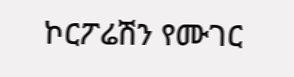ኮርፖሬሽን የሙገር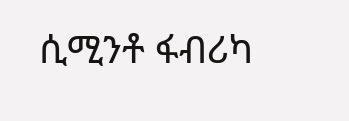ሲሚንቶ ፋብሪካ